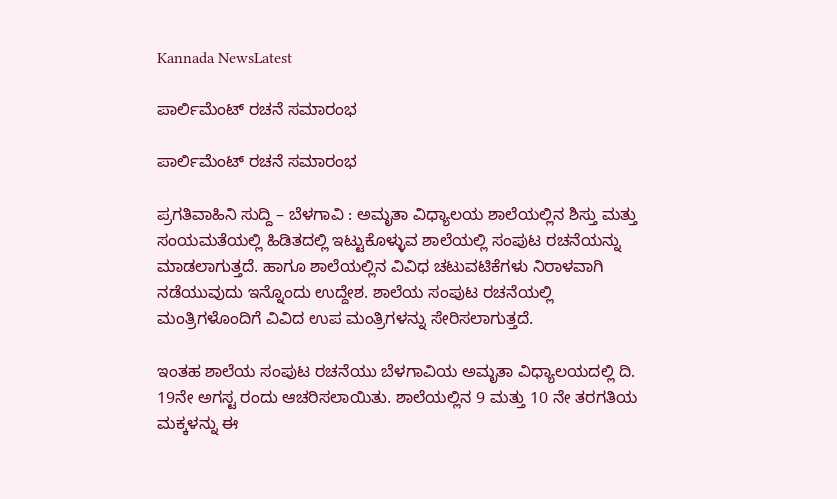Kannada NewsLatest

ಪಾರ್ಲಿಮೆಂಟ್ ರಚನೆ ಸಮಾರಂಭ

ಪಾರ್ಲಿಮೆಂಟ್ ರಚನೆ ಸಮಾರಂಭ

ಪ್ರಗತಿವಾಹಿನಿ ಸುದ್ದಿ – ಬೆಳಗಾವಿ : ಅಮೃತಾ ವಿಧ್ಯಾಲಯ ಶಾಲೆಯಲ್ಲಿನ ಶಿಸ್ತು ಮತ್ತು ಸಂಯಮತೆಯಲ್ಲಿ ಹಿಡಿತದಲ್ಲಿ ಇಟ್ಟುಕೊಳ್ಳುವ ಶಾಲೆಯಲ್ಲಿ ಸಂಪುಟ ರಚನೆಯನ್ನು ಮಾಡಲಾಗುತ್ತದೆ. ಹಾಗೂ ಶಾಲೆಯಲ್ಲಿನ ವಿವಿಧ ಚಟುವಟಿಕೆಗಳು ನಿರಾಳವಾಗಿ ನಡೆಯುವುದು ಇನ್ನೊಂದು ಉದ್ದೇಶ. ಶಾಲೆಯ ಸಂಪುಟ ರಚನೆಯಲ್ಲಿ ಮಂತ್ರಿಗಳೊಂದಿಗೆ ವಿವಿದ ಉಪ ಮಂತ್ರಿಗಳನ್ನು ಸೇರಿಸಲಾಗುತ್ತದೆ.

ಇಂತಹ ಶಾಲೆಯ ಸಂಪುಟ ರಚನೆಯು ಬೆಳಗಾವಿಯ ಅಮೃತಾ ವಿಧ್ಯಾಲಯದಲ್ಲಿ ದಿ. 19ನೇ ಅಗಸ್ಟ ರಂದು ಆಚರಿಸಲಾಯಿತು. ಶಾಲೆಯಲ್ಲಿನ 9 ಮತ್ತು 10 ನೇ ತರಗತಿಯ ಮಕ್ಕಳನ್ನು ಈ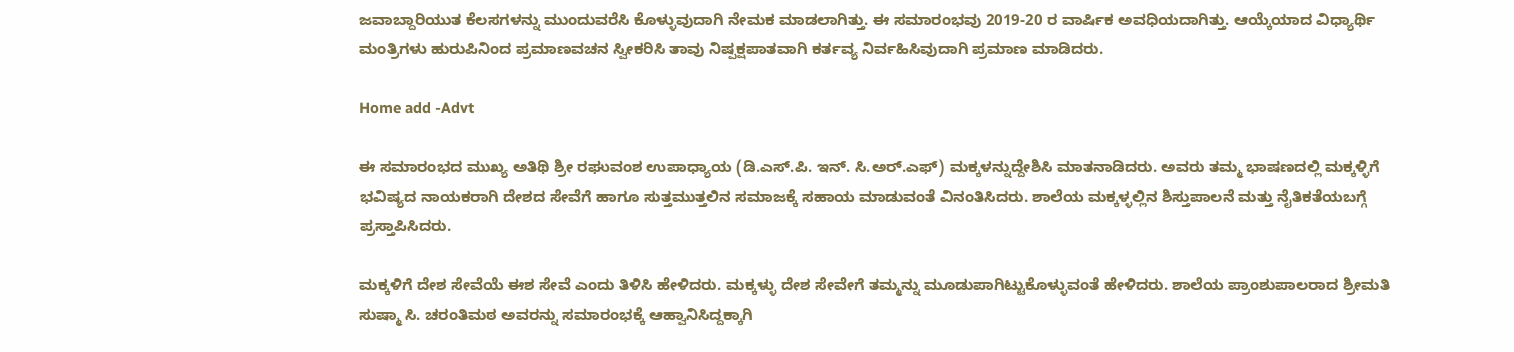ಜವಾಬ್ದಾರಿಯುತ ಕೆಲಸಗಳನ್ನು ಮುಂದುವರೆಸಿ ಕೊಳ್ಳುವುದಾಗಿ ನೇಮಕ ಮಾಡಲಾಗಿತ್ತು. ಈ ಸಮಾರಂಭವು 2019-20 ರ ವಾರ್ಷಿಕ ಅವಧಿಯದಾಗಿತ್ತು. ಆಯ್ಕೆಯಾದ ವಿಧ್ಯಾರ್ಥಿ ಮಂತ್ರಿಗಳು ಹುರುಪಿನಿಂದ ಪ್ರಮಾಣವಚನ ಸ್ವೀಕರಿಸಿ ತಾವು ನಿಷ್ಪಕ್ಷಪಾತವಾಗಿ ಕರ್ತವ್ಯ ನಿರ್ವಹಿಸಿವುದಾಗಿ ಪ್ರಮಾಣ ಮಾಡಿದರು.

Home add -Advt

ಈ ಸಮಾರಂಭದ ಮುಖ್ಯ ಅತಿಥಿ ಶ್ರೀ ರಘುವಂಶ ಉಪಾಧ್ಯಾಯ (ಡಿ.ಎಸ್.ಪಿ. ಇನ್. ಸಿ.ಅರ್.ಎಫ್) ಮಕ್ಕಳನ್ನುದ್ದೇಶಿಸಿ ಮಾತನಾಡಿದರು. ಅವರು ತಮ್ಮ ಭಾಷಣದಲ್ಲಿ ಮಕ್ಕಳ್ಳಿಗೆ ಭವಿಷ್ಯದ ನಾಯಕರಾಗಿ ದೇಶದ ಸೇವೆಗೆ ಹಾಗೂ ಸುತ್ತಮುತ್ತಲಿನ ಸಮಾಜಕ್ಕೆ ಸಹಾಯ ಮಾಡುವಂತೆ ವಿನಂತಿಸಿದರು. ಶಾಲೆಯ ಮಕ್ಕಳ್ಳಲ್ಲಿನ ಶಿಸ್ತುಪಾಲನೆ ಮತ್ತು ನೈತಿಕತೆಯಬಗ್ಗೆ ಪ್ರಸ್ತಾಪಿಸಿದರು.

ಮಕ್ಕಳಿಗೆ ದೇಶ ಸೇವೆಯೆ ಈಶ ಸೇವೆ ಎಂದು ತಿಳಿಸಿ ಹೇಳಿದರು. ಮಕ್ಕಳ್ಳು ದೇಶ ಸೇವೇಗೆ ತಮ್ಮನ್ನು ಮೂಡುಪಾಗಿಟ್ಟುಕೊಳ್ಳುವಂತೆ ಹೇಳಿದರು. ಶಾಲೆಯ ಪ್ರಾಂಶುಪಾಲರಾದ ಶ್ರೀಮತಿ ಸುಷ್ಮಾ ಸಿ. ಚರಂತಿಮಠ ಅವರನ್ನು ಸಮಾರಂಭಕ್ಕೆ ಆಹ್ವಾನಿಸಿದ್ದಕ್ಕಾಗಿ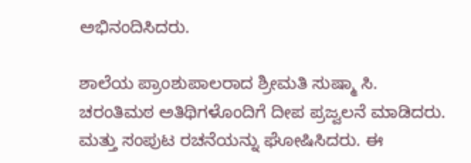ಅಭಿನಂದಿಸಿದರು.

ಶಾಲೆಯ ಪ್ರಾಂಶುಪಾಲರಾದ ಶ್ರೀಮತಿ ಸುಷ್ಮಾ ಸಿ. ಚರಂತಿಮಠ ಅತಿಥಿಗಳೊಂದಿಗೆ ದೀಪ ಪ್ರಜ್ವಲನೆ ಮಾಡಿದರು. ಮತ್ತು ಸಂಪುಟ ರಚನೆಯನ್ನು ಘೋಷಿಸಿದರು. ಈ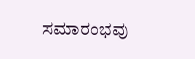ಸಮಾರಂಭವು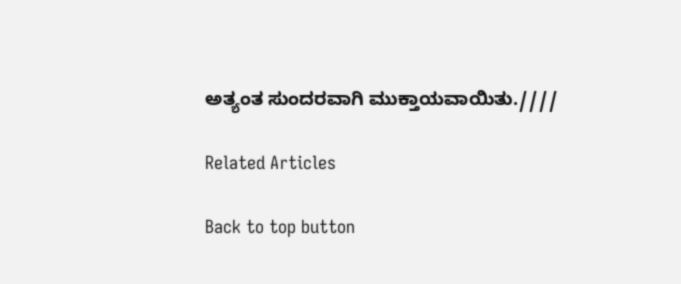ಅತ್ಯಂತ ಸುಂದರವಾಗಿ ಮುಕ್ತಾಯವಾಯಿತು.////

Related Articles

Back to top button